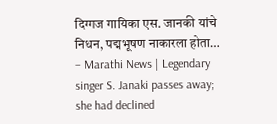दिग्गज गायिका एस. जानकी यांचे निधन, पद्मभूषण नाकारला होता… – Marathi News | Legendary singer S. Janaki passes away; she had declined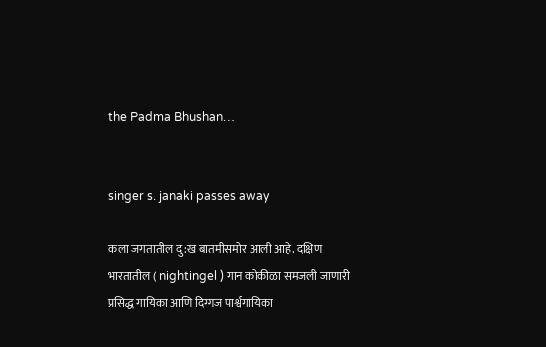the Padma Bhushan…


singer s. janaki passes away

कला जगतातील दु:ख बातमीसमोर आली आहे. दक्षिण भारतातील ( nightingel ) गान कोकीळा समजली जाणारी प्रसिद्ध गायिका आणि दिग्गज पार्श्वगायिका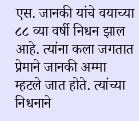एस. जानकी यांचे वयाच्या ८८ व्या वर्षी निधन झाल आहे. त्यांना कला जगतात प्रेमाने जानकी अम्मा म्हटले जात होते. त्यांच्या निधनाने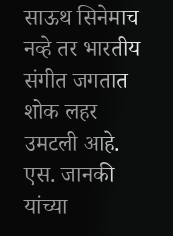साऊथ सिनेमाच नव्हे तर भारतीय संगीत जगतात शोक लहर उमटली आहे. एस. जानकी यांच्या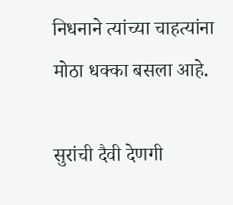निधनाने त्यांच्या चाहत्यांना मोठा धक्का बसला आहे.

सुरांची दैवी देणगी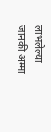लाभलेल्या जानकी अम्मा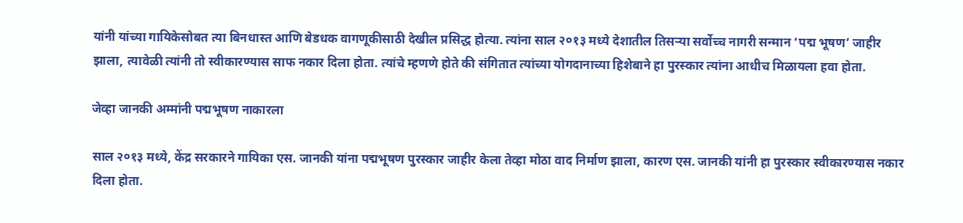यांनी यांच्या गायिकेसोबत त्या बिनधास्त आणि बेडधक वागणूकीसाठी देखील प्रसिद्ध होत्या. त्यांना साल २०१३ मध्ये देशातील तिसऱ्या सर्वोच्च नागरी सन्मान ‘पद्म भूषण’ जाहीर झाला, त्यावेळी त्यांनी तो स्वीकारण्यास साफ नकार दिला होता. त्यांचे म्हणणे होते की संगितात त्यांच्या योगदानाच्या हिशेबाने हा पुरस्कार त्यांना आधीच मिळायला हवा होता.

जेव्हा जानकी अम्मांनी पद्मभूषण नाकारला

साल २०१३ मध्ये, केंद्र सरकारने गायिका एस. जानकी यांना पद्मभूषण पुरस्कार जाहीर केला तेव्हा मोठा वाद निर्माण झाला, कारण एस. जानकी यांनी हा पुरस्कार स्वीकारण्यास नकार दिला होता.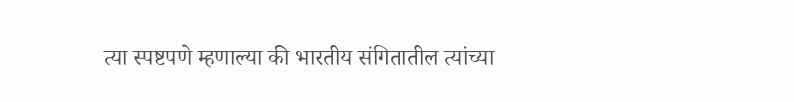त्या स्पष्टपणे म्हणाल्या की भारतीय संगितातील त्यांच्या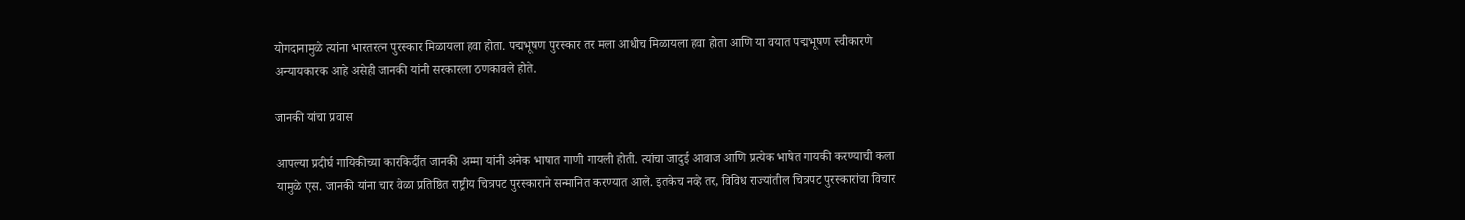योगदानामुळे त्यांना भारतरत्न पुरस्कार मिळायला हवा होता. पद्मभूषण पुरस्कार तर मला आधीच मिळायला हवा होता आणि या वयात पद्मभूषण स्वीकारणे अन्यायकारक आहे असेही जानकी यांनी सरकारला ठणकावले होते.

जानकी यांचा प्रवास

आपल्या प्रदीर्घ गायिकीच्या कारकिर्दीत जानकी अम्मा यांनी अनेक भाषात गाणी गायली होती. त्यांचा जादुई आवाज आणि प्रत्येक भाषेत गायकी करण्याची कला यामुळे एस. जानकी यांना चार वेळा प्रतिष्ठित राष्ट्रीय चित्रपट पुरस्काराने सन्मानित करण्यात आले. इतकेच नव्हे तर, विविध राज्यांतील चित्रपट पुरस्कारांचा विचार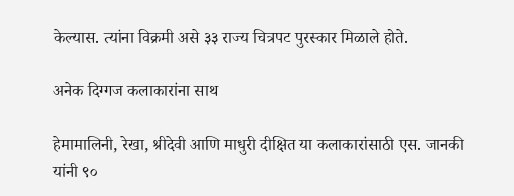केल्यास. त्यांना विक्रमी असे ३३ राज्य चित्रपट पुरस्कार मिळाले होते.

अनेक दिग्गज कलाकारांना साथ

हेमामालिनी, रेखा, श्रीदेवी आणि माधुरी दीक्षित या कलाकारांसाठी एस. जानकी यांनी ९०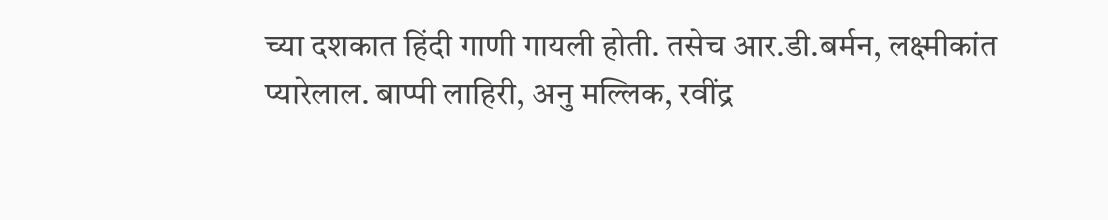च्या दशकात हिंदी गाणी गायली होती. तसेच आर.डी.बर्मन, लक्ष्मीकांत प्यारेलाल. बाप्पी लाहिरी, अनु मल्लिक, रवींद्र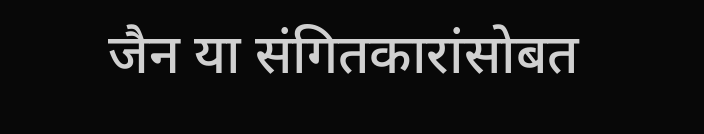जैन या संगितकारांसोबत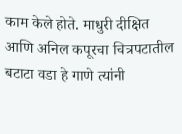काम केले होते. माधुरी दीक्षित आणि अनिल कपूरचा चित्रपटातील बटाटा वडा हे गाणे त्यांनी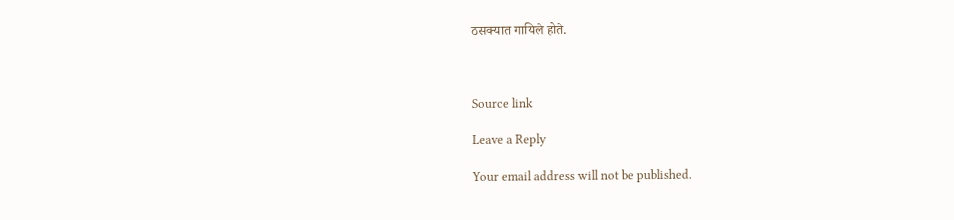ठसक्यात गायिले होते.



Source link

Leave a Reply

Your email address will not be published.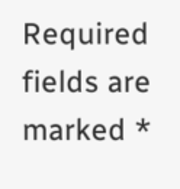Required fields are marked *